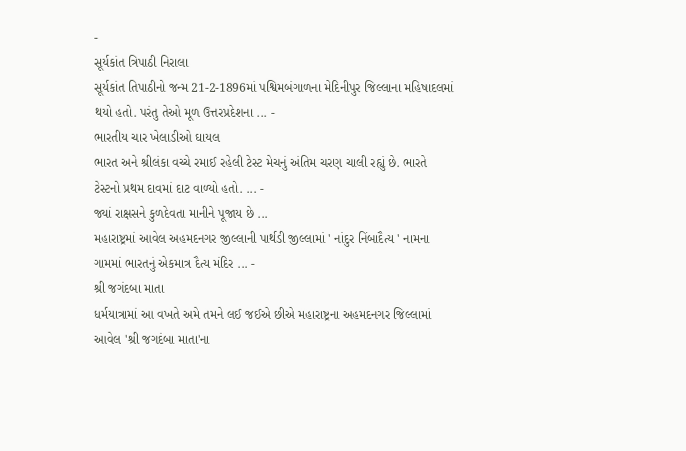-
સૂર્યકાંત ત્રિપાઠી નિરાલા
સૂર્યકાંત તિપાઠીનો જન્મ 21-2-1896માં પશ્વિમબંગાળના મેદિનીપુર જિલ્લાના મહિષાદલમાં થયો હતો. પરંતુ તેઓ મૂળ ઉત્તરપ્રદેશના ... -
ભારતીય ચાર ખેલાડીઓ ઘાયલ
ભારત અને શ્રીલંકા વચ્ચે રમાઈ રહેલી ટેસ્ટ મેચનું અંતિમ ચરણ ચાલી રહ્યું છે. ભારતે ટેસ્ટનો પ્રથમ દાવમાં દાટ વાળ્યો હતો. ... -
જ્યાં રાક્ષસને કુળદેવતા માનીને પૂજાય છે ...
મહારાષ્ટ્રમાં આવેલ અહમદનગર જીલ્લાની પાર્થડી જીલ્લામાં ' નાંદુર નિંબાદૈત્ય ' નામના ગામમાં ભારતનું એકમાત્ર દૈત્ય મંદિર ... -
શ્રી જગંદબા માતા
ધર્મયાત્રામાં આ વખતે અમે તમને લઈ જઈએ છીએ મહારાષ્ટ્રના અહમદનગર જિલ્લામાં આવેલ 'શ્રી જગદંબા માતા'ના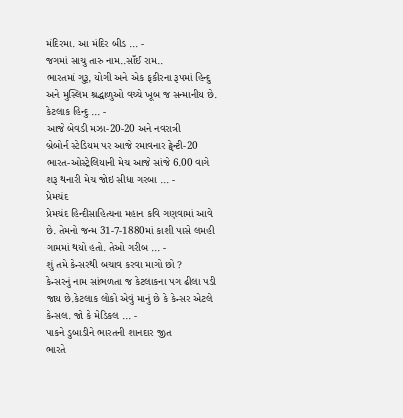મંદિરમા. આ મંદિર બીડ ... -
જગમાં સાચુ તારુ નામ..સાઁઈ રામ..
ભારતમાં ગુરૂ, યોગી અને એક ફકીરના રૂપમાં હિન્દુ અને મુસ્લિમ શ્રદ્ધાળુઓ વચ્ચે ખૂબ જ સન્માનીય છે. કેટલાક હિન્દુ ... -
આજે બેવડી મઝા-20-20 અને નવરાત્રી
બ્રેબોર્ન સ્ટેડિયમ પર આજે રમાવનાર ટ્વેન્ટી-20 ભારત-ઓસ્ટ્રેલિયાની મેચ આજે સાંજે 6.00 વાગે શરૂ થનારી મેચ જોઇ સીધા ગરબા ... -
પ્રેમચંદ
પ્રેમચંદ હિન્દીસાહિત્યના મહાન કવિ ગણવામાં આવે છે. તેમનો જન્મ 31-7-1880માં કાશી પાસે લમહી ગામમાં થયો હતો. તેઓ ગરીબ ... -
શું તમે કેન્સરથી બચાવ કરવા માગો છો ?
કેન્સરનું નામ સાંભળતા જ કેટલાકના પગ ઢીલા પડી જાય છે.કેટલાક લોકો એવું માનું છે કે કેન્સર એટલે કેન્સલ. જો કે મેડિકલ ... -
પાકને ડુબાડીને ભારતની શાનદાર જીત
ભારતે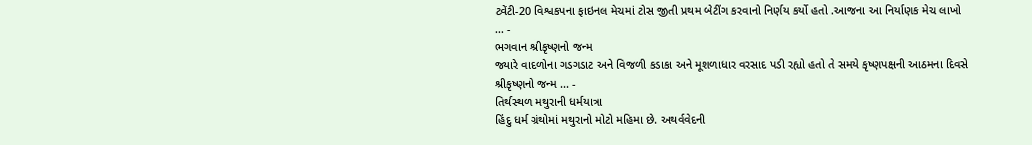ટ્વેંટી-20 વિશ્વકપના ફાઇનલ મેચમાં ટોસ જીતી પ્રથમ બેટીંગ કરવાનો નિર્ણય કર્યો હતો .આજના આ નિર્યાણક મેચ લાખો ... -
ભગવાન શ્રીકૃષ્ણનો જન્મ
જ્યારે વાદળોના ગડગડાટ અને વિજળી કડાકા અને મૂશળાધાર વરસાદ પડી રહ્યો હતો તે સમયે કૃષ્ણપક્ષની આઠમના દિવસે શ્રીકૃષ્ણનો જન્મ ... -
તિર્થસ્થળ મથુરાની ધર્મયાત્રા
હિંદુ ધર્મ ગ્રંથોમાં મથુરાનો મોટો મહિમા છે. અથર્વવેદની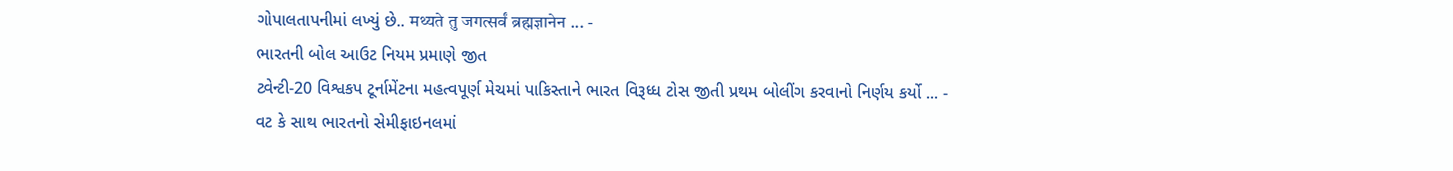ગોપાલતાપનીમાં લખ્યું છે.. मथ्यते तु जगत्सर्वं ब्रह्मज्ञानेन ... -
ભારતની બોલ આઉટ નિયમ પ્રમાણે જીત
ટ્વેન્ટી-20 વિશ્વકપ ટૂર્નામેંટના મહત્વપૂર્ણ મેચમાં પાકિસ્તાને ભારત વિરૂધ્ધ ટોસ જીતી પ્રથમ બોલીંગ કરવાનો નિર્ણય કર્યો ... -
વટ કે સાથ ભારતનો સેમીફાઇનલમાં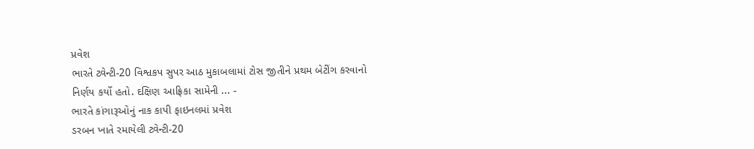પ્રવેશ
ભારતે ટ્વેન્ટી-20 વિશ્વકપ સુપર આઠ મુકાબલામાં ટોસ જીતીને પ્રથમ બેટીંગ કરવાનો નિર્ણય કર્યો હતો. દક્ષિણ આફ્રિકા સામેની ... -
ભારતે કાંગારૂઓનું નાક કાપી ફાઇનલમાં પ્રવેશ
ડરબન ખાતે રમાયેલી ટ્વેન્ટી-20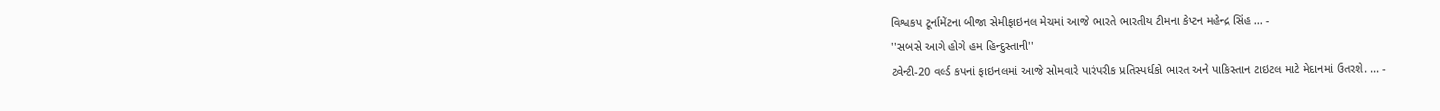વિશ્વકપ ટૂર્નામેંટના બીજા સેમીફાઇનલ મેચમાં આજે ભારતે ભારતીય ટીમના કેપ્ટન મહેન્દ્ર સિંહ ... -
''સબસે આગે હોગે હમ હિન્દુસ્તાની''
ટ્વેન્ટી-20 વર્લ્ડ કપનાં ફાઇનલમાં આજે સોમવારે પારંપરીક પ્રતિસ્પર્ધકો ભારત અને પાકિસ્તાન ટાઇટલ માટે મેદાનમાં ઉતરશે. ... -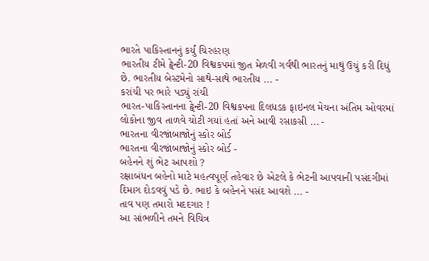ભારતે પાકિસ્તાનનું કર્યું ચિરહરણ
ભારતીય ટીમે ટ્વેન્ટી-20 વિશ્વકપમાં જીત મેળવી ગર્વથી ભારતનું માથું ઉચું કરી દિધું છે. ભારતીય બેસ્ટમેનો સાથે-સાથે ભારતીય ... -
કરાંચી પર ભારે પડ્યું રાંચી
ભારત-પાકિસ્તાનના ટ્વેન્ટી-20 વિશ્વકપના દિલધડક ફાઇનલ મેચના અંતિમ ઓવરમાં લોકોના જીવ તાળવે ચોટી ગયાં હતાં અને આવી રસાકસી ... -
ભારતના વીરજાંબાજોનું સ્કોર બોર્ડ
ભારતના વીરજાંબાજોનું સ્કોર બોર્ડ -
બહેનને શું ભેટ આપશો ?
રક્ષાબંધન બહેનો માટે મહત્વપૂર્ણ તહેવાર છે એટલે કે ભેટની આપવાની પસંદગીમાં દિમાગ દોડવવું પડે છે. ભાઇ કે બહેનને પસંદ આવશે ... -
તાવ પણ તમારો મદદગાર !
આ સાંભળીને તમને વિચિત્ર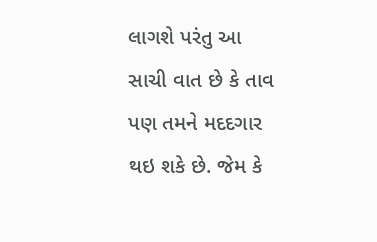લાગશે પરંતુ આ સાચી વાત છે કે તાવ પણ તમને મદદગાર થઇ શકે છે. જેમ કે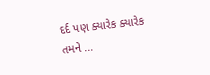દર્દ પણ ક્યારેક ક્યારેક તમને ...